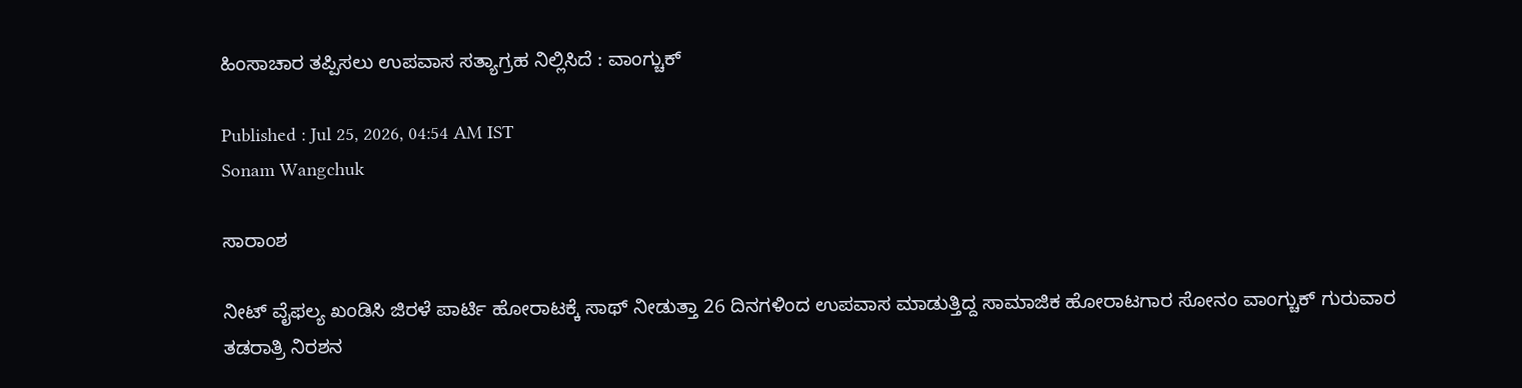ಹಿಂಸಾಚಾರ ತಪ್ಪಿಸಲು ಉಪವಾಸ ಸತ್ಯಾಗ್ರಹ ನಿಲ್ಲಿಸಿದೆ : ವಾಂಗ್ಚುಕ್‌

Published : Jul 25, 2026, 04:54 AM IST
Sonam Wangchuk

ಸಾರಾಂಶ

ನೀಟ್ ವೈಫಲ್ಯ ಖಂಡಿಸಿ ಜಿರಳೆ ಪಾರ್ಟಿ ಹೋರಾಟಕ್ಕೆ ಸಾಥ್‌ ನೀಡುತ್ತಾ 26 ದಿನಗಳಿಂದ ಉಪವಾಸ ಮಾಡುತ್ತಿದ್ದ ಸಾಮಾಜಿಕ ಹೋರಾಟಗಾರ ಸೋನಂ ವಾಂಗ್ಚುಕ್‌ ಗುರುವಾರ ತಡರಾತ್ರಿ ನಿರಶನ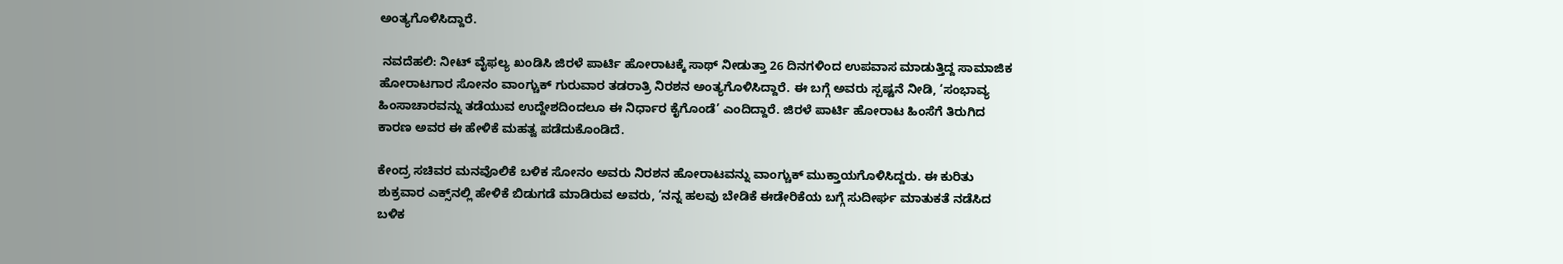ಅಂತ್ಯಗೊಳಿಸಿದ್ದಾರೆ.

 ನವದೆಹಲಿ: ನೀಟ್ ವೈಫಲ್ಯ ಖಂಡಿಸಿ ಜಿರಳೆ ಪಾರ್ಟಿ ಹೋರಾಟಕ್ಕೆ ಸಾಥ್‌ ನೀಡುತ್ತಾ 26 ದಿನಗಳಿಂದ ಉಪವಾಸ ಮಾಡುತ್ತಿದ್ದ ಸಾಮಾಜಿಕ ಹೋರಾಟಗಾರ ಸೋನಂ ವಾಂಗ್ಚುಕ್‌ ಗುರುವಾರ ತಡರಾತ್ರಿ ನಿರಶನ ಅಂತ್ಯಗೊಳಿಸಿದ್ದಾರೆ. ಈ ಬಗ್ಗೆ ಅವರು ಸ್ಪಷ್ಟನೆ ನೀಡಿ, ‘ಸಂಭಾವ್ಯ ಹಿಂಸಾಚಾರವನ್ನು ತಡೆಯುವ ಉದ್ದೇಶದಿಂದಲೂ ಈ ನಿರ್ಧಾರ ಕೈಗೊಂಡೆ’ ಎಂದಿದ್ದಾರೆ. ಜಿರಳೆ ಪಾರ್ಟಿ ಹೋರಾಟ ಹಿಂಸೆಗೆ ತಿರುಗಿದ ಕಾರಣ ಅವರ ಈ ಹೇಳಿಕೆ ಮಹತ್ವ ಪಡೆದುಕೊಂಡಿದೆ.

ಕೇಂದ್ರ ಸಚಿವರ ಮನವೊಲಿಕೆ ಬಳಿಕ ಸೋನಂ ಅವರು ನಿರಶನ ಹೋರಾಟವನ್ನು ವಾಂಗ್ಚುಕ್‌ ಮುಕ್ತಾಯಗೊಳಿಸಿದ್ದರು. ಈ ಕುರಿತು ಶುಕ್ರವಾರ ಎಕ್ಸ್‌ನಲ್ಲಿ ಹೇಳಿಕೆ ಬಿಡುಗಡೆ ಮಾಡಿರುವ ಅವರು, ‘ನನ್ನ ಹಲವು ಬೇಡಿಕೆ ಈಡೇರಿಕೆಯ ಬಗ್ಗೆ ಸುದೀರ್ಘ ಮಾತುಕತೆ ನಡೆಸಿದ ಬಳಿಕ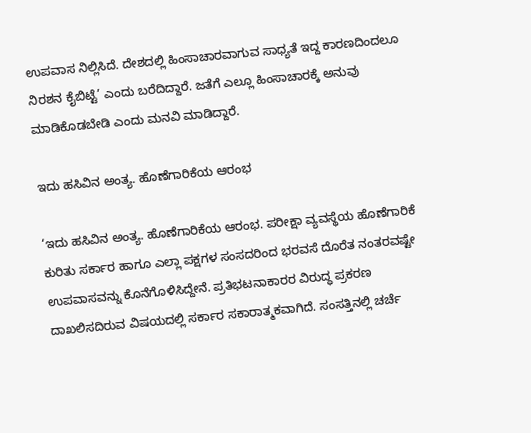ಉಪವಾಸ ನಿಲ್ಲಿಸಿದೆ. ದೇಶದಲ್ಲಿ ಹಿಂಸಾಚಾರವಾಗುವ ಸಾಧ್ಯತೆ ಇದ್ದ ಕಾರಣದಿಂದಲೂ ನಿರಶನ ಕೈಬಿಟ್ಟೆ’ ಎಂದು ಬರೆದಿದ್ದಾರೆ. ಜತೆಗೆ ಎಲ್ಲೂ ಹಿಂಸಾಚಾರಕ್ಕೆ ಅನುವು ಮಾಡಿಕೊಡಬೇಡಿ ಎಂದು ಮನವಿ ಮಾಡಿದ್ದಾರೆ.

ಇದು ಹಸಿವಿನ ಅಂತ್ಯ. ಹೊಣೆಗಾರಿಕೆಯ ಆರಂಭ

‘ಇದು ಹಸಿವಿನ ಅಂತ್ಯ. ಹೊಣೆಗಾರಿಕೆಯ ಆರಂಭ. ಪರೀಕ್ಷಾ ವ್ಯವಸ್ಥೆಯ ಹೊಣೆಗಾರಿಕೆ ಕುರಿತು ಸರ್ಕಾರ ಹಾಗೂ ಎಲ್ಲಾ ಪಕ್ಷಗಳ ಸಂಸದರಿಂದ ಭರವಸೆ ದೊರೆತ ನಂತರವಷ್ಟೇ ಉಪವಾಸವನ್ನು ಕೊನೆಗೊಳಿಸಿದ್ದೇನೆ. ಪ್ರತಿಭಟನಾಕಾರರ ವಿರುದ್ಧ ಪ್ರಕರಣ ದಾಖಲಿಸದಿರುವ ವಿಷಯದಲ್ಲಿ ಸರ್ಕಾರ ಸಕಾರಾತ್ಮಕವಾಗಿದೆ. ಸಂಸತ್ತಿನಲ್ಲಿ ಚರ್ಚೆ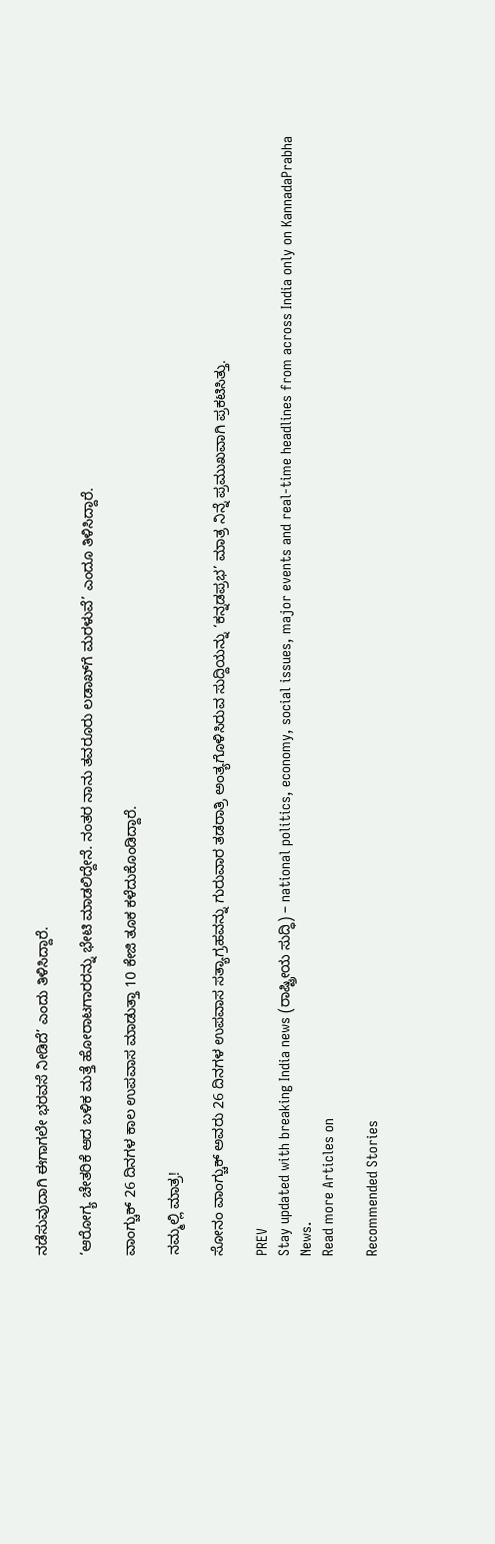ನಡೆಸುವುದಾಗಿ ಈಗಾಗಲೇ ಭರವಸೆ ನೀಡಿದೆ’ ಎಂದು ತಿಳಿಸಿದ್ದಾರೆ.

‘ಆರೋಗ್ಯ ಚೇತರಿಕೆ ಆದ ಬಳಿಕ ಮತ್ತೆ ಹೋರಾಟಗಾರರನ್ನು ಭೇಟಿ ಮಾಡಲಿದ್ದೇನೆ. ನಂತರ ನಾನು ತವರೂರು ಲಡಾಖ್‌ಗೆ ಮರಳುವೆ’ ಎಂದೂ ತಿಳಿಸಿದ್ದಾರೆ.

ವಾಂಗ್ಚುಕ್‌ 26 ದಿನಗಳ ಕಾಲ ಉಪವಾಸ ಮಾಡುತ್ತಾ 10 ಕೇಜಿ ತೂಕ ಕಳೆದುಕೊಂಡಿದ್ದಾರೆ.

ನಮ್ಮಲ್ಲಿ ಮಾತ್ರ!

ಸೋನಂ ವಾಂಗ್ಚುಕ್‌ ಅವರು 26 ದಿನಗಳ ಉಪವಾಸ ಸತ್ಯಾಗ್ರಹವನ್ನು ಗುರುವಾರ ತಡರಾತ್ರಿ ಅಂತ್ಯಗೊಳಿಸಿರುವ ಸುದ್ದಿಯನ್ನು ‘ಕನ್ನಡಪ್ರಭ’ ಮಾತ್ರ ನಿನ್ನೆ ಪ್ರಮುಖವಾಗಿ ಪ್ರಕಟಿಸಿತ್ತು.

PREV
Stay updated with breaking India news (ರಾಷ್ಟ್ರೀಯ ಸುದ್ಧಿ) – national politics, economy, social issues, major events and real‑time headlines from across India only on KannadaPrabha News.
Read more Articles on

Recommended Stories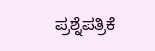ಪ್ರಶ್ನೆಪತ್ರಿಕೆ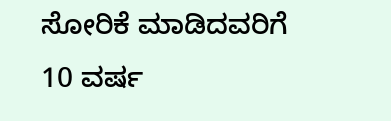ಸೋರಿಕೆ ಮಾಡಿದವರಿಗೆ 10 ವರ್ಷ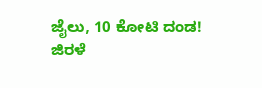ಜೈಲು, 10 ಕೋಟಿ ದಂಡ!
ಜಿರಳೆ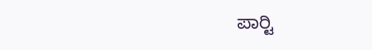ಪಾರ್‍ಟಿ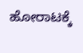ಹೋರಾಟಕ್ಕೆ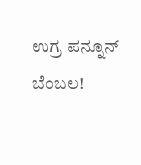ಉಗ್ರ ಪನ್ನೂನ್‌ ಬೆಂಬಲ!